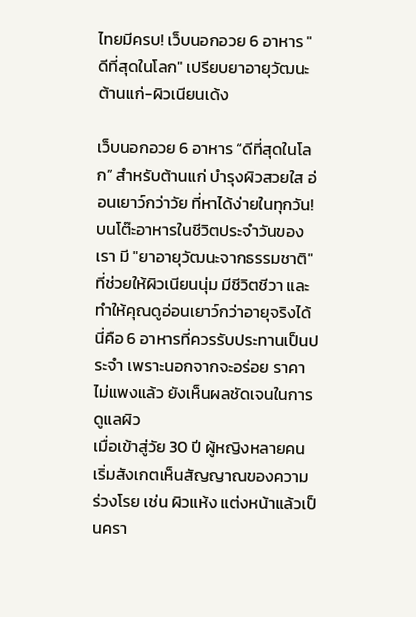ไทยมีครบ! เว็บนอกอวย 6 อาหาร "ดีที่สุดในโลก" เปรียบยาอายุวัฒนะ ต้านแก่-ผิวเนียนเด้ง

เว็บนอกอวย 6 อาหาร “ดีที่สุดในโลก” สำหรับต้านแก่ บำรุงผิวสวยใส อ่อนเยาว์กว่าวัย ที่หาได้ง่ายในทุกวัน!
บนโต๊ะอาหารในชีวิตประจำวันของเรา มี "ยาอายุวัฒนะจากธรรมชาติ" ที่ช่วยให้ผิวเนียนนุ่ม มีชีวิตชีวา และทำให้คุณดูอ่อนเยาว์กว่าอายุจริงได้ นี่คือ 6 อาหารที่ควรรับประทานเป็นประจำ เพราะนอกจากจะอร่อย ราคาไม่แพงแล้ว ยังเห็นผลชัดเจนในการดูแลผิว
เมื่อเข้าสู่วัย 30 ปี ผู้หญิงหลายคนเริ่มสังเกตเห็นสัญญาณของความร่วงโรย เช่น ผิวแห้ง แต่งหน้าแล้วเป็นครา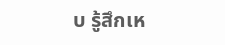บ รู้สึกเห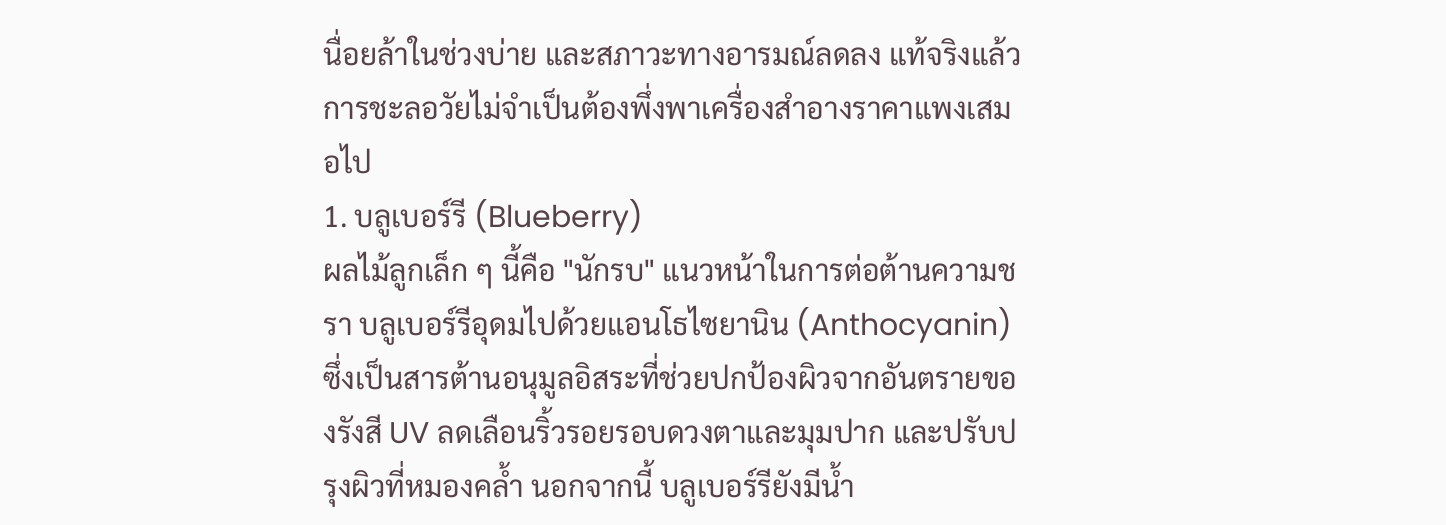นื่อยล้าในช่วงบ่าย และสภาวะทางอารมณ์ลดลง แท้จริงแล้ว การชะลอวัยไม่จำเป็นต้องพึ่งพาเครื่องสำอางราคาแพงเสมอไป
1. บลูเบอร์รี (Blueberry)
ผลไม้ลูกเล็ก ๆ นี้คือ "นักรบ" แนวหน้าในการต่อต้านความชรา บลูเบอร์รีอุดมไปด้วยแอนโธไซยานิน (Anthocyanin) ซึ่งเป็นสารต้านอนุมูลอิสระที่ช่วยปกป้องผิวจากอันตรายของรังสี UV ลดเลือนริ้วรอยรอบดวงตาและมุมปาก และปรับปรุงผิวที่หมองคล้ำ นอกจากนี้ บลูเบอร์รียังมีน้ำ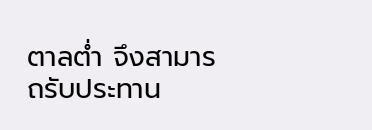ตาลต่ำ จึงสามารถรับประทาน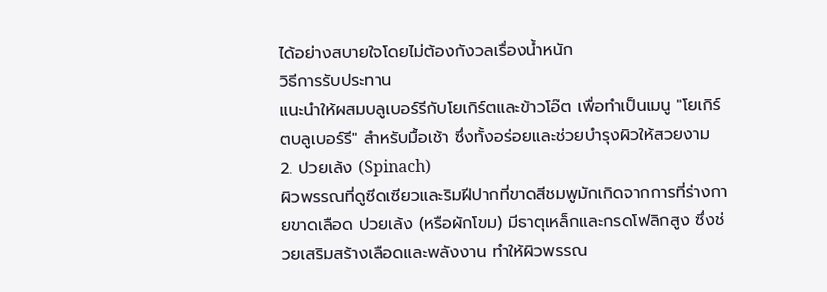ได้อย่างสบายใจโดยไม่ต้องกังวลเรื่องน้ำหนัก
วิธีการรับประทาน
แนะนำให้ผสมบลูเบอร์รีกับโยเกิร์ตและข้าวโอ๊ต เพื่อทำเป็นเมนู "โยเกิร์ตบลูเบอร์รี" สำหรับมื้อเช้า ซึ่งทั้งอร่อยและช่วยบำรุงผิวให้สวยงาม
2. ปวยเล้ง (Spinach)
ผิวพรรณที่ดูซีดเซียวและริมฝีปากที่ขาดสีชมพูมักเกิดจากการที่ร่างกายขาดเลือด ปวยเล้ง (หรือผักโขม) มีธาตุเหล็กและกรดโฟลิกสูง ซึ่งช่วยเสริมสร้างเลือดและพลังงาน ทำให้ผิวพรรณ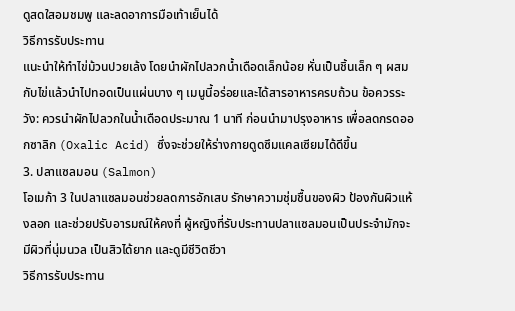ดูสดใสอมชมพู และลดอาการมือเท้าเย็นได้
วิธีการรับประทาน
แนะนำให้ทำไข่ม้วนปวยเล้ง โดยนำผักไปลวกน้ำเดือดเล็กน้อย หั่นเป็นชิ้นเล็ก ๆ ผสมกับไข่แล้วนำไปทอดเป็นแผ่นบาง ๆ เมนูนี้อร่อยและได้สารอาหารครบถ้วน ข้อควรระวัง: ควรนำผักไปลวกในน้ำเดือดประมาณ 1 นาที ก่อนนำมาปรุงอาหาร เพื่อลดกรดออกซาลิก (Oxalic Acid) ซึ่งจะช่วยให้ร่างกายดูดซึมแคลเซียมได้ดีขึ้น
3. ปลาแซลมอน (Salmon)
โอเมก้า 3 ในปลาแซลมอนช่วยลดการอักเสบ รักษาความชุ่มชื้นของผิว ป้องกันผิวแห้งลอก และช่วยปรับอารมณ์ให้คงที่ ผู้หญิงที่รับประทานปลาแซลมอนเป็นประจำมักจะมีผิวที่นุ่มนวล เป็นสิวได้ยาก และดูมีชีวิตชีวา
วิธีการรับประทาน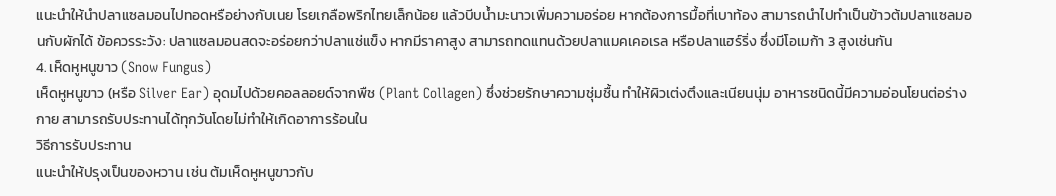แนะนำให้นำปลาแซลมอนไปทอดหรือย่างกับเนย โรยเกลือพริกไทยเล็กน้อย แล้วบีบน้ำมะนาวเพิ่มความอร่อย หากต้องการมื้อที่เบาท้อง สามารถนำไปทำเป็นข้าวต้มปลาแซลมอนกับผักได้ ข้อควรระวัง: ปลาแซลมอนสดจะอร่อยกว่าปลาแช่แข็ง หากมีราคาสูง สามารถทดแทนด้วยปลาแมคเคอเรล หรือปลาแฮร์ริ่ง ซึ่งมีโอเมก้า 3 สูงเช่นกัน
4. เห็ดหูหนูขาว (Snow Fungus)
เห็ดหูหนูขาว (หรือ Silver Ear) อุดมไปด้วยคอลลอยด์จากพืช (Plant Collagen) ซึ่งช่วยรักษาความชุ่มชื้น ทำให้ผิวเต่งตึงและเนียนนุ่ม อาหารชนิดนี้มีความอ่อนโยนต่อร่างกาย สามารถรับประทานได้ทุกวันโดยไม่ทำให้เกิดอาการร้อนใน
วิธีการรับประทาน
แนะนำให้ปรุงเป็นของหวาน เช่น ต้มเห็ดหูหนูขาวกับ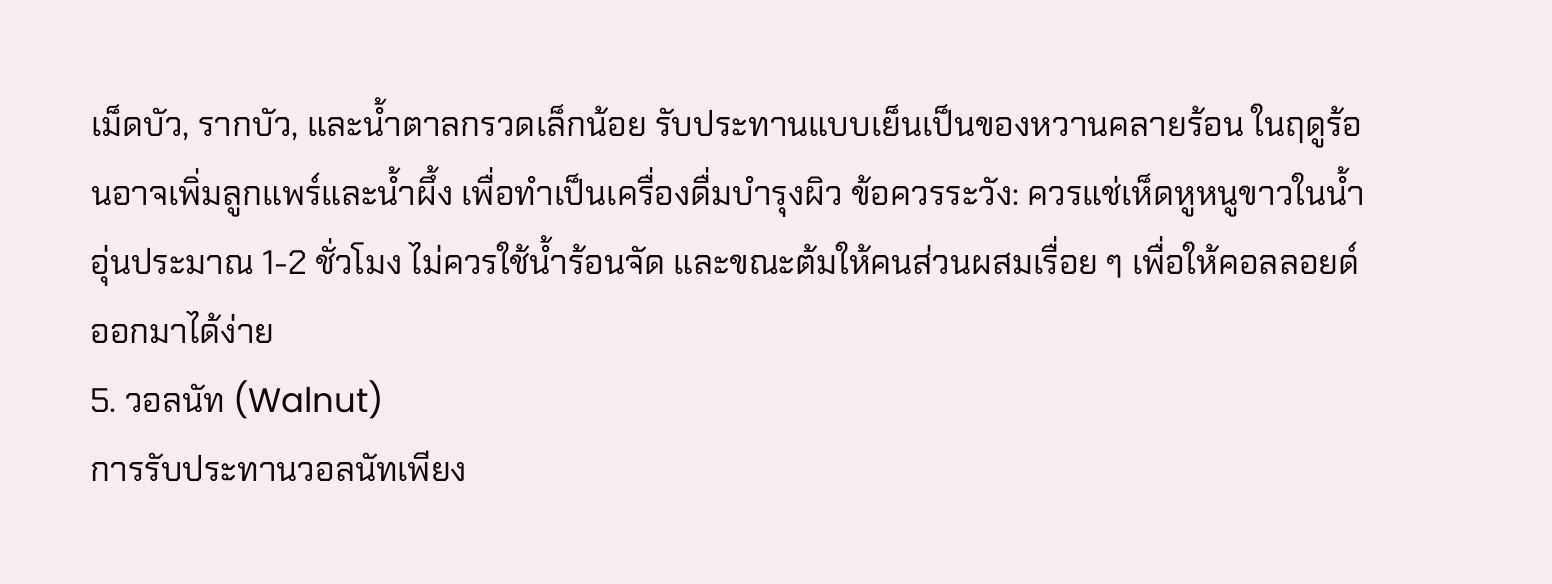เม็ดบัว, รากบัว, และน้ำตาลกรวดเล็กน้อย รับประทานแบบเย็นเป็นของหวานคลายร้อน ในฤดูร้อนอาจเพิ่มลูกแพร์และน้ำผึ้ง เพื่อทำเป็นเครื่องดื่มบำรุงผิว ข้อควรระวัง: ควรแช่เห็ดหูหนูขาวในน้ำอุ่นประมาณ 1-2 ชั่วโมง ไม่ควรใช้น้ำร้อนจัด และขณะต้มให้คนส่วนผสมเรื่อย ๆ เพื่อให้คอลลอยด์ออกมาได้ง่าย
5. วอลนัท (Walnut)
การรับประทานวอลนัทเพียง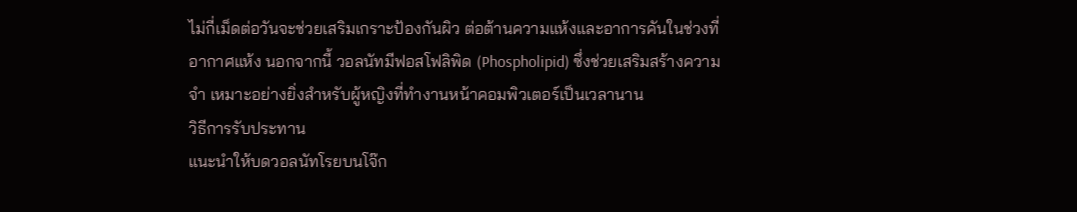ไม่กี่เม็ดต่อวันจะช่วยเสริมเกราะป้องกันผิว ต่อต้านความแห้งและอาการคันในช่วงที่อากาศแห้ง นอกจากนี้ วอลนัทมีฟอสโฟลิพิด (Phospholipid) ซึ่งช่วยเสริมสร้างความจำ เหมาะอย่างยิ่งสำหรับผู้หญิงที่ทำงานหน้าคอมพิวเตอร์เป็นเวลานาน
วิธีการรับประทาน
แนะนำให้บดวอลนัทโรยบนโจ๊ก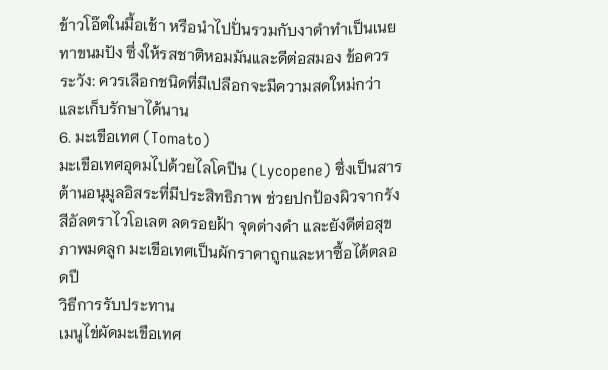ข้าวโอ๊ตในมื้อเช้า หรือนำไปปั่นรวมกับงาดำทำเป็นเนยทาขนมปัง ซึ่งให้รสชาติหอมมันและดีต่อสมอง ข้อควรระวัง: ควรเลือกชนิดที่มีเปลือกจะมีความสดใหม่กว่า และเก็บรักษาได้นาน
6. มะเขือเทศ (Tomato)
มะเขือเทศอุดมไปด้วยไลโคปีน (Lycopene) ซึ่งเป็นสารต้านอนุมูลอิสระที่มีประสิทธิภาพ ช่วยปกป้องผิวจากรังสีอัลตราไวโอเลต ลดรอยฝ้า จุดด่างดำ และยังดีต่อสุขภาพมดลูก มะเขือเทศเป็นผักราคาถูกและหาซื้อได้ตลอดปี
วิธีการรับประทาน
เมนูไข่ผัดมะเขือเทศ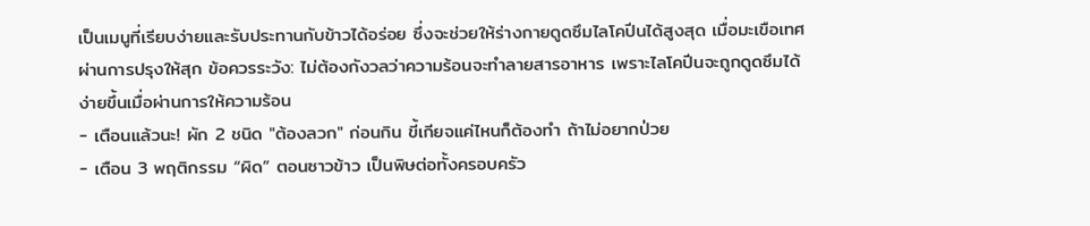เป็นเมนูที่เรียบง่ายและรับประทานกับข้าวได้อร่อย ซึ่งจะช่วยให้ร่างกายดูดซึมไลโคปีนได้สูงสุด เมื่อมะเขือเทศผ่านการปรุงให้สุก ข้อควรระวัง: ไม่ต้องกังวลว่าความร้อนจะทำลายสารอาหาร เพราะไลโคปีนจะถูกดูดซึมได้ง่ายขึ้นเมื่อผ่านการให้ความร้อน
- เตือนแล้วนะ! ผัก 2 ชนิด "ต้องลวก" ก่อนกิน ขี้เกียจแค่ไหนก็ต้องทำ ถ้าไม่อยากป่วย
- เตือน 3 พฤติกรรม “ผิด” ตอนซาวข้าว เป็นพิษต่อทั้งครอบครัว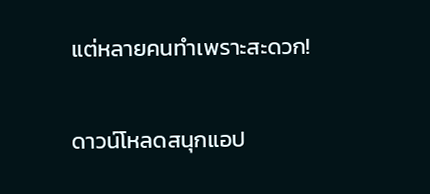แต่หลายคนทำเพราะสะดวก!

ดาวน์โหลดสนุกแอป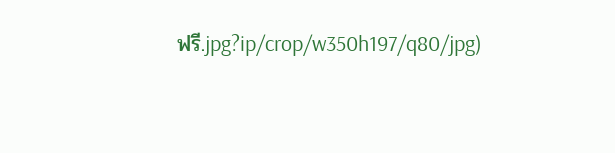ฟรี.jpg?ip/crop/w350h197/q80/jpg)